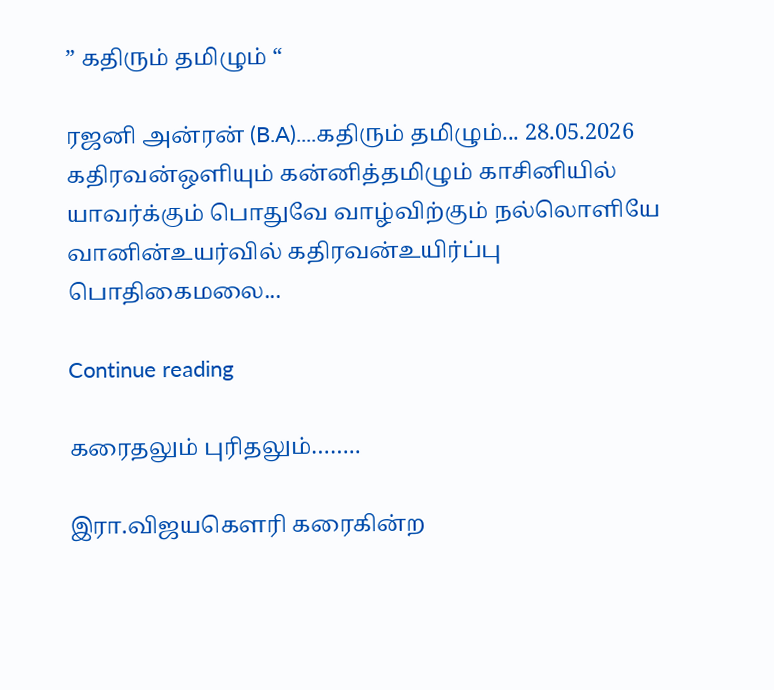” கதிரும் தமிழும் “

ரஜனி அன்ரன் (B.A)....கதிரும் தமிழும்... 28.05.2026 கதிரவன்ஒளியும் கன்னித்தமிழும் காசினியில் யாவர்க்கும் பொதுவே வாழ்விற்கும் நல்லொளியே வானின்உயர்வில் கதிரவன்உயிர்ப்பு பொதிகைமலை...

Continue reading

கரைதலும் புரிதலும்……..

இரா.விஜயகௌரி கரைகின்ற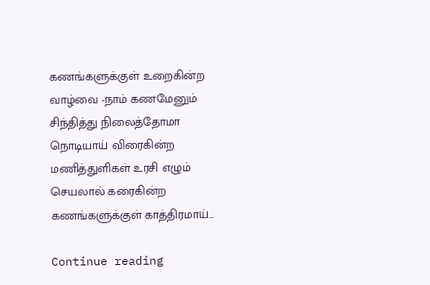கணங்களுக்குள் உறைகின்ற வாழ்வை -நாம் கணமேனும் சிந்தித்து நிலைத்தோமா நொடியாய் விரைகின்ற மணித்துளிகள் உரசி எழும் செயலால் கரைகின்ற கணங்களுக்குள் காத்திரமாய்...

Continue reading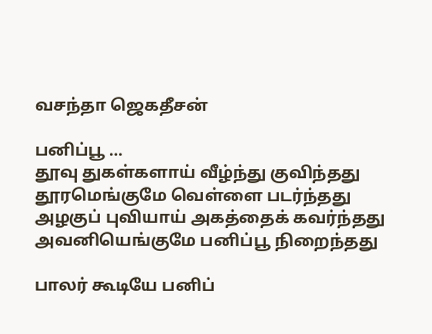வசந்தா ஜெகதீசன்

பனிப்பூ …
தூவு துகள்களாய் வீழ்ந்து குவிந்தது
தூரமெங்குமே வெள்ளை படர்ந்தது
அழகுப் புவியாய் அகத்தைக் கவர்ந்தது
அவனியெங்குமே பனிப்பூ நிறைந்தது

பாலர் கூடியே பனிப்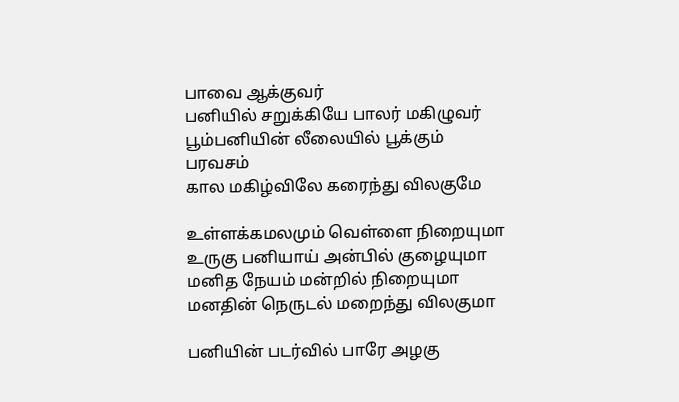பாவை ஆக்குவர்
பனியில் சறுக்கியே பாலர் மகிழுவர்
பூம்பனியின் லீலையில் பூக்கும் பரவசம்
கால மகிழ்விலே கரைந்து விலகுமே

உள்ளக்கமலமும் வெள்ளை நிறையுமா
உருகு பனியாய் அன்பில் குழையுமா
மனித நேயம் மன்றில் நிறையுமா
மனதின் நெருடல் மறைந்து விலகுமா

பனியின் படர்வில் பாரே அழகு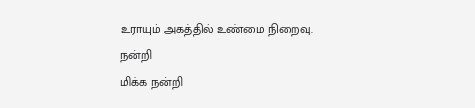உராயும் அகத்தில் உண்மை நிறைவு.
நன்றி
மிக்க நன்றி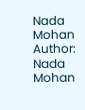Nada Mohan
Author: Nada Mohan